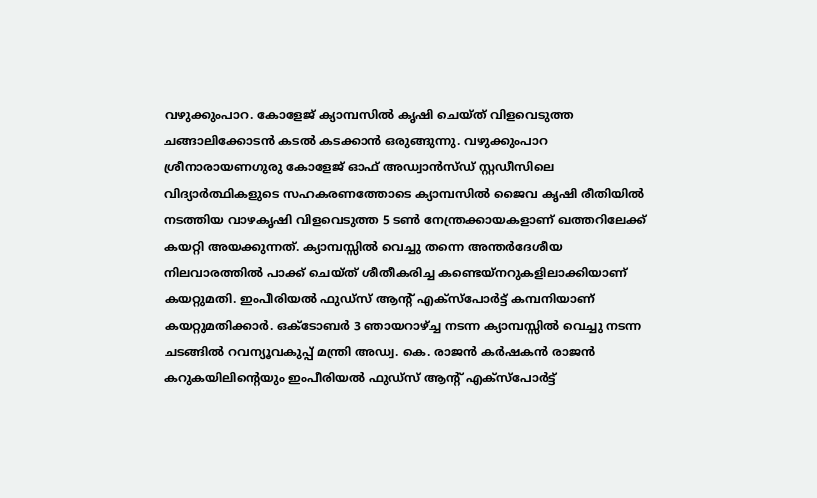വഴുക്കുംപാറ. കോളേജ് ക്യാമ്പസിൽ കൃഷി ചെയ്ത് വിളവെടുത്ത ചങ്ങാലിക്കോടൻ കടൽ കടക്കാൻ ഒരുങ്ങുന്നു. വഴുക്കുംപാറ ശ്രീനാരായണഗുരു കോളേജ് ഓഫ് അഡ്വാൻസ്ഡ് സ്റ്റഡീസിലെ വിദ്യാർത്ഥികളുടെ സഹകരണത്തോടെ ക്യാമ്പസിൽ ജൈവ കൃഷി രീതിയിൽ നടത്തിയ വാഴകൃഷി വിളവെടുത്ത 5 ടൺ നേന്ത്രക്കായകളാണ് ഖത്തറിലേക്ക് കയറ്റി അയക്കുന്നത്. ക്യാമ്പസ്സിൽ വെച്ചു തന്നെ അന്തർദേശീയ നിലവാരത്തിൽ പാക്ക് ചെയ്ത് ശീതീകരിച്ച കണ്ടെയ്നറുകളിലാക്കിയാണ് കയറ്റുമതി. ഇംപീരിയൽ ഫുഡ്സ് ആന്റ് എക്സ്പോർട്ട് കമ്പനിയാണ് കയറ്റുമതിക്കാർ. ഒക്ടോബർ 3 ഞായറാഴ്ച്ച നടന്ന ക്യാമ്പസ്സിൽ വെച്ചു നടന്ന ചടങ്ങിൽ റവന്യൂവകുപ്പ് മന്ത്രി അഡ്വ. കെ. രാജൻ കർഷകൻ രാജൻ കറുകയിലിന്റെയും ഇംപീരിയൽ ഫുഡ്സ് ആന്റ് എക്സ്പോർട്ട്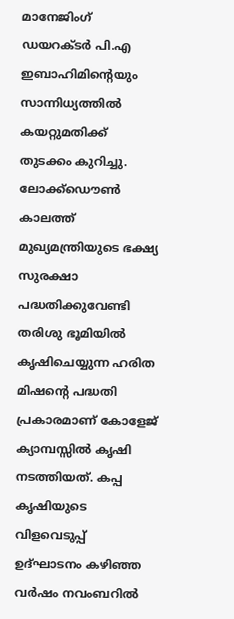മാനേജിംഗ് ഡയറക്ടർ പി.എ ഇബാഹിമിന്റെയും സാന്നിധ്യത്തിൽ കയറ്റുമതിക്ക് തുടക്കം കുറിച്ചു. ലോക്ക്ഡൌൺ കാലത്ത് മുഖ്യമന്ത്രിയുടെ ഭക്ഷ്യ സുരക്ഷാ പദ്ധതിക്കുവേണ്ടി തരിശു ഭൂമിയിൽ കൃഷിചെയ്യുന്ന ഹരിത മിഷന്റെ പദ്ധതി പ്രകാരമാണ് കോളേജ് ക്യാമ്പസ്സിൽ കൃഷി നടത്തിയത്. കപ്പ കൃഷിയുടെ വിളവെടുപ്പ് ഉദ്ഘാടനം കഴിഞ്ഞ വർഷം നവംബറിൽ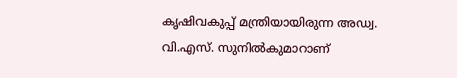കൃഷിവകുപ്പ് മന്ത്രിയായിരുന്ന അഡ്വ. വി.എസ്. സുനിൽകുമാറാണ്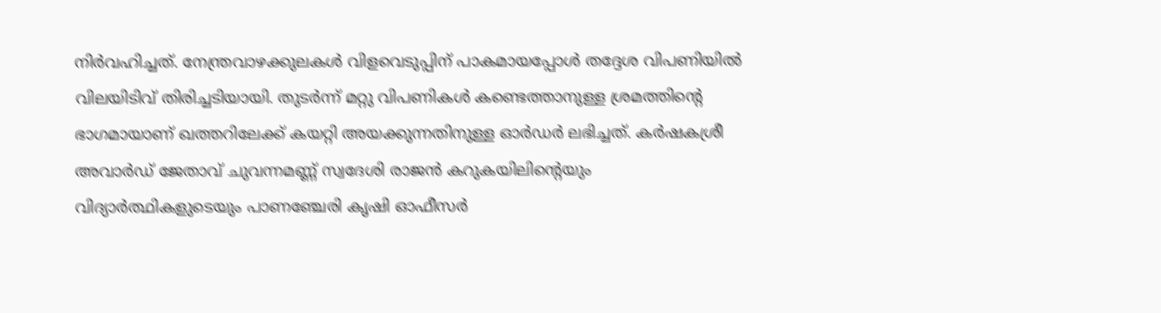നിർവഹിച്ചത്. നേന്ത്രവാഴക്കുലകൾ വിളവെടുപ്പിന് പാകമായപ്പോൾ തദ്ദേശ വിപണിയിൽ വിലയിടിവ് തിരിച്ചടിയായി. തുടർന്ന് മറ്റു വിപണികൾ കണ്ടെത്താനുള്ള ശ്രമത്തിന്റെ ഭാഗമായാണ് ഖത്തറിലേക്ക് കയറ്റി അയക്കുന്നതിനുള്ള ഓർഡർ ലഭിച്ചത്. കർഷകശ്രീ അവാർഡ് ജേതാവ് ചുവന്നമണ്ണ് സ്വദേശി രാജൻ കറുകയിലിന്റെയും വിദ്യാർത്ഥികളുടെയും പാണഞ്ചേരി കൃഷി ഓഫീസർ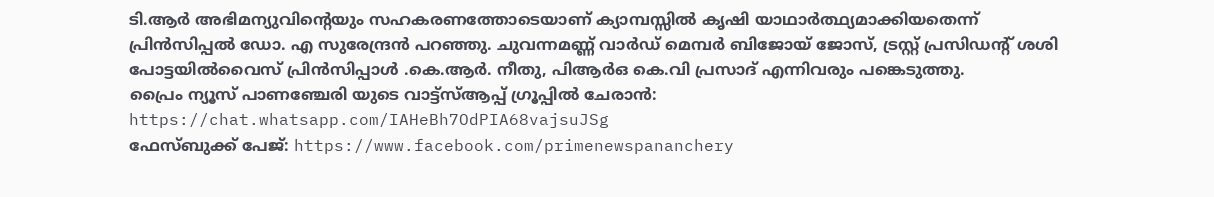ടി.ആർ അഭിമന്യുവിന്റെയും സഹകരണത്തോടെയാണ് ക്യാമ്പസ്സിൽ കൃഷി യാഥാർത്ഥ്യമാക്കിയതെന്ന് പ്രിൻസിപ്പൽ ഡോ. എ സുരേന്ദ്രൻ പറഞ്ഞു. ചുവന്നമണ്ണ് വാർഡ് മെമ്പർ ബിജോയ് ജോസ്, ട്രസ്റ്റ് പ്രസിഡന്റ് ശശി പോട്ടയിൽവൈസ് പ്രിൻസിപ്പാൾ .കെ.ആർ. നീതു, പിആർഒ കെ.വി പ്രസാദ് എന്നിവരും പങ്കെടുത്തു.
പ്രൈം ന്യൂസ് പാണഞ്ചേരി യുടെ വാട്ട്സ്ആപ്പ് ഗ്രൂപ്പിൽ ചേരാൻ: https://chat.whatsapp.com/IAHeBh7OdPIA68vajsuJSg
ഫേസ്ബുക്ക് പേജ്: https://www.facebook.com/primenewspananchery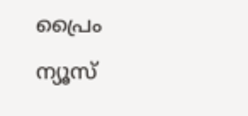പ്രൈം ന്യൂസ്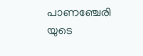പാണഞ്ചേരി യുടെ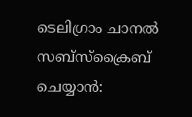ടെലിഗ്രാം ചാനൽ സബ്സ്ക്രൈബ് ചെയ്യാൻ: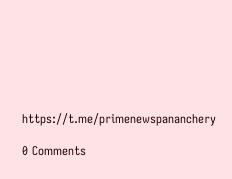https://t.me/primenewspananchery

0 Comments